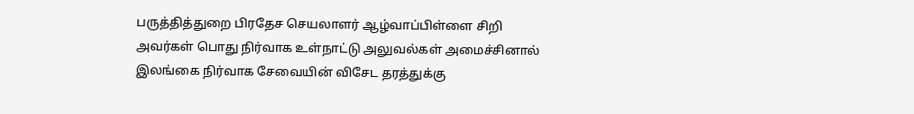பருத்தித்துறை பிரதேச செயலாளர் ஆழ்வாப்பிள்ளை சிறி அவர்கள் பொது நிர்வாக உள்நாட்டு அலுவல்கள் அமைச்சினால் இலங்கை நிர்வாக சேவையின் விசேட தரத்துக்கு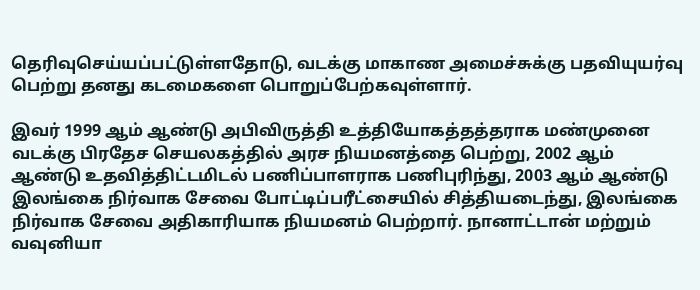தெரிவுசெய்யப்பட்டுள்ளதோடு, வடக்கு மாகாண அமைச்சுக்கு பதவியுயர்வு பெற்று தனது கடமைகளை பொறுப்பேற்கவுள்ளார்.

இவர் 1999 ஆம் ஆண்டு அபிவிருத்தி உத்தியோகத்தத்தராக மண்முனை வடக்கு பிரதேச செயலகத்தில் அரச நியமனத்தை பெற்று, 2002 ஆம் ஆண்டு உதவித்திட்டமிடல் பணிப்பாளராக பணிபுரிந்து, 2003 ஆம் ஆண்டு இலங்கை நிர்வாக சேவை போட்டிப்பரீட்சையில் சித்தியடைந்து, இலங்கை நிர்வாக சேவை அதிகாரியாக நியமனம் பெற்றார். நானாட்டான் மற்றும் வவுனியா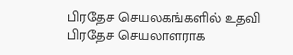பிரதேச செயலகங்களில் உதவி பிரதேச செயலாளராக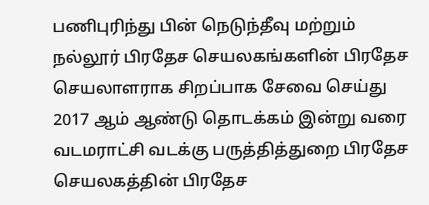பணிபுரிந்து பின் நெடுந்தீவு மற்றும் நல்லூர் பிரதேச செயலகங்களின் பிரதேச செயலாளராக சிறப்பாக சேவை செய்து 2017 ஆம் ஆண்டு தொடக்கம் இன்று வரை வடமராட்சி வடக்கு பருத்தித்துறை பிரதேச செயலகத்தின் பிரதேச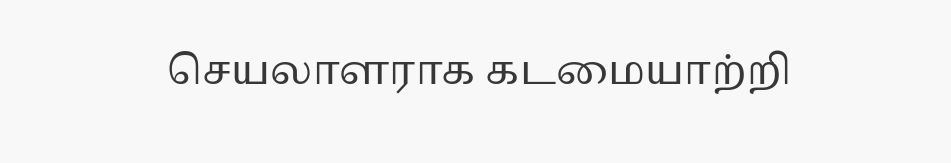செயலாளராக கடமையாற்றி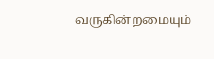வருகின்றமையும்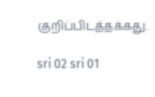குறிப்பிடத்தக்கது.

sri 02 sri 01